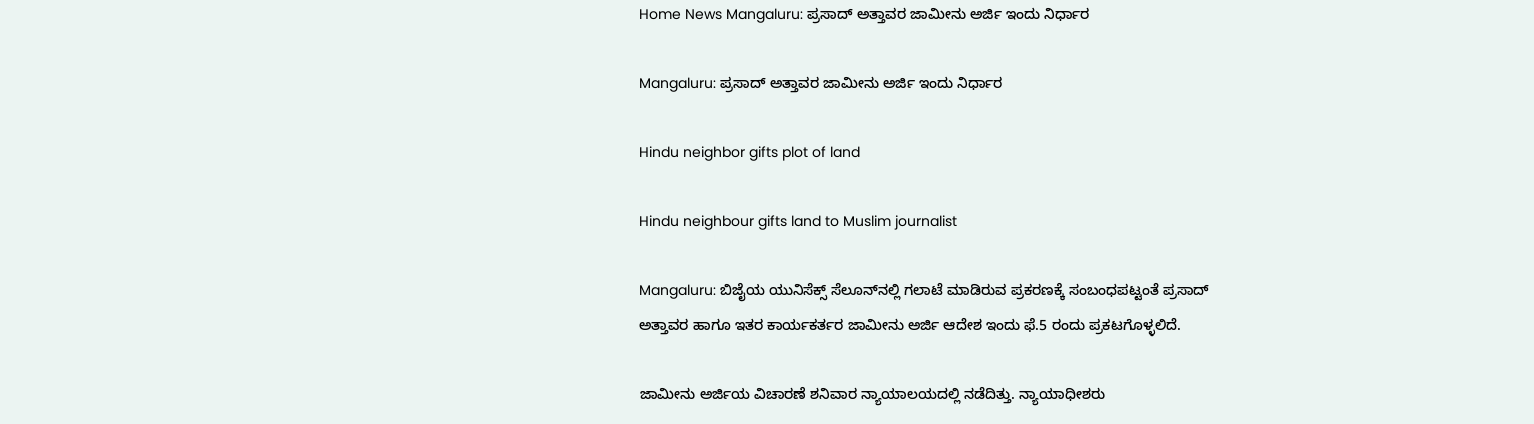Home News Mangaluru: ಪ್ರಸಾದ್‌ ಅತ್ತಾವರ ಜಾಮೀನು ಅರ್ಜಿ ಇಂದು ನಿರ್ಧಾರ

Mangaluru: ಪ್ರಸಾದ್‌ ಅತ್ತಾವರ ಜಾಮೀನು ಅರ್ಜಿ ಇಂದು ನಿರ್ಧಾರ

Hindu neighbor gifts plot of land

Hindu neighbour gifts land to Muslim journalist

Mangaluru: ಬಿಜೈಯ ಯುನಿಸೆಕ್ಸ್‌ ಸೆಲೂನ್‌ನಲ್ಲಿ ಗಲಾಟೆ ಮಾಡಿರುವ ಪ್ರಕರಣಕ್ಕೆ ಸಂಬಂಧಪಟ್ಟಂತೆ ಪ್ರಸಾದ್‌ ಅತ್ತಾವರ ಹಾಗೂ ಇತರ ಕಾರ್ಯಕರ್ತರ ಜಾಮೀನು ಅರ್ಜಿ ಆದೇಶ ಇಂದು ಫೆ.5 ರಂದು ಪ್ರಕಟಗೊಳ್ಳಲಿದೆ.

ಜಾಮೀನು ಅರ್ಜಿಯ ವಿಚಾರಣೆ ಶನಿವಾರ ನ್ಯಾಯಾಲಯದಲ್ಲಿ ನಡೆದಿತ್ತು. ನ್ಯಾಯಾಧೀಶರು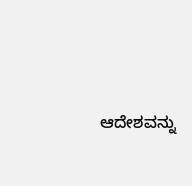ಆದೇಶವನ್ನು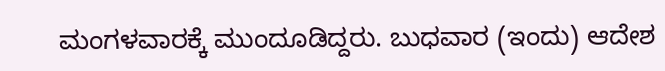ಮಂಗಳವಾರಕ್ಕೆ ಮುಂದೂಡಿದ್ದರು. ಬುಧವಾರ (ಇಂದು) ಆದೇಶ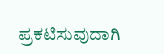ಪ್ರಕಟಿಸುವುದಾಗಿ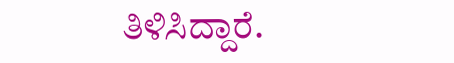ತಿಳಿಸಿದ್ದಾರೆ.